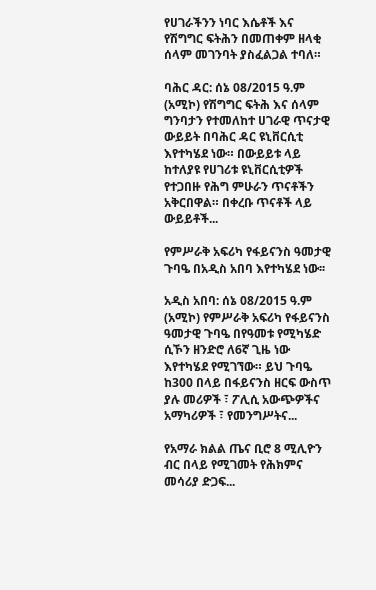የሀገራችንን ነባር እሴቶች እና የሽግግር ፍትሕን በመጠቀም ዘላቂ ሰላም መገንባት ያስፈልጋል ተባለ።

ባሕር ዳር: ሰኔ 08/2015 ዓ.ም (አሚኮ) የሽግግር ፍትሕ እና ሰላም ግንባታን የተመለከተ ሀገራዊ ጥናታዊ ውይይት በባሕር ዳር ዩኒቨርሲቲ እየተካሄደ ነው። በውይይቱ ላይ ከተለያዩ የሀገሪቱ ዩኒቨርሲቲዎች የተጋበዙ የሕግ ምሁራን ጥናቶችን አቅርበዋል። በቀረቡ ጥናቶች ላይ ውይይቶች...

የምሥራቅ አፍሪካ የፋይናንስ ዓመታዊ ጉባዔ በአዲስ አበባ እየተካሄደ ነው፡፡

አዲስ አበባ: ሰኔ 08/2015 ዓ.ም (አሚኮ) የምሥራቅ አፍሪካ የፋይናንስ ዓመታዊ ጉባዔ በየዓመቱ የሚካሄድ ሲኾን ዘንድሮ ለ6ኛ ጊዜ ነው እየተካሄደ የሚገኘው። ይህ ጉባዔ ከ300 በላይ በፋይናንስ ዘርፍ ውስጥ ያሉ መሪዎች ፣ ፖሊሲ አውጭዎችና አማካሪዎች ፣ የመንግሥትና...

የአማራ ክልል ጤና ቢሮ 8 ሚሊዮን ብር በላይ የሚገመት የሕክምና መሳሪያ ድጋፍ...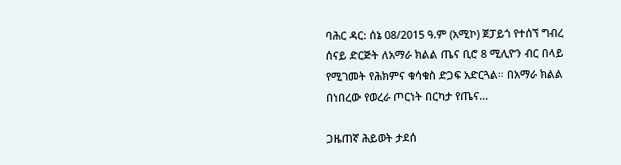ባሕር ዳር: ሰኔ 08/2015 ዓ.ም (አሚኮ) ጀፓይጎ የተሰኘ ግብረ ሰናይ ድርጅት ለአማራ ክልል ጤና ቢሮ 8 ሚሊዮን ብር በላይ የሚገመት የሕክምና ቁሳቁስ ድጋፍ አድርጓል። በአማራ ክልል በነበረው የወረራ ጦርነት በርካታ የጤና...

ጋዜጠኛ ሕይወት ታደሰ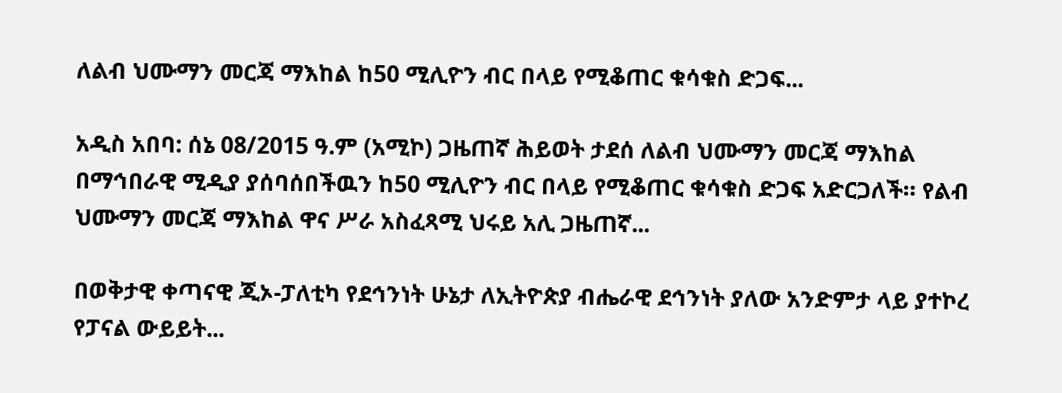ለልብ ህሙማን መርጃ ማእከል ከ50 ሚሊዮን ብር በላይ የሚቆጠር ቁሳቁስ ድጋፍ...

አዲስ አበባ: ሰኔ 08/2015 ዓ.ም (አሚኮ) ጋዜጠኛ ሕይወት ታደሰ ለልብ ህሙማን መርጃ ማእከል በማኅበራዊ ሚዲያ ያሰባሰበችዉን ከ50 ሚሊዮን ብር በላይ የሚቆጠር ቁሳቁስ ድጋፍ አድርጋለች። የልብ ህሙማን መርጃ ማእከል ዋና ሥራ አስፈጻሚ ህሩይ አሊ ጋዜጠኛ...

በወቅታዊ ቀጣናዊ ጂኦ-ፓለቲካ የደኅንነት ሁኔታ ለኢትዮጵያ ብሔራዊ ደኅንነት ያለው አንድምታ ላይ ያተኮረ የፓናል ውይይት...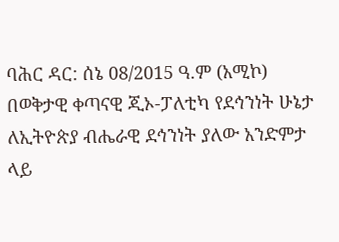ባሕር ዳር: ሰኔ 08/2015 ዓ.ም (አሚኮ) በወቅታዊ ቀጣናዊ ጂኦ-ፓለቲካ የደኅንነት ሁኔታ ለኢትዮጵያ ብሔራዊ ደኅንነት ያለው አንድምታ ላይ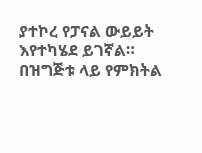ያተኮረ የፓናል ውይይት እየተካሄደ ይገኛል። በዝግጅቱ ላይ የምክትል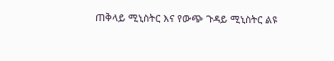ጠቅላይ ሚኒስትር እና የውጭ ጉዳይ ሚኒስትር ልዩ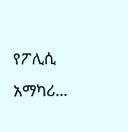የፖሊሲ አማካሪ...